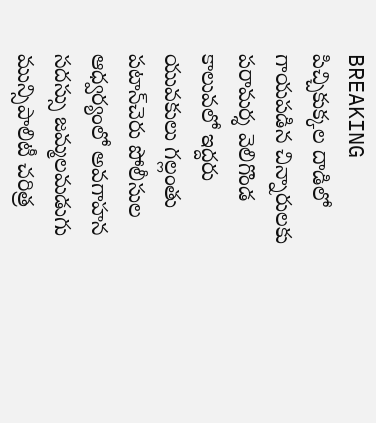BREAKING
పిచ్చికుక్కల దాడిలో గాయపడిన చిన్నారులకు పరామర్శ వెలిగొండ కాలువలో ఇద్దరు యువకులు గల్లంతు పటాన్‌చెరు పోలీసుల ఆధ్వర్యంలో అవగాహన సదస్సు జమ్మలమడుగు మున్సిపాలిటీ చరిత్ర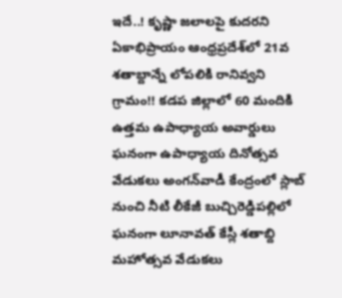ఇదే..! కృష్ణా జలాలపై కుదరని ఏకాభిప్రాయం ఆంధ్రప్రదేశ్‌లో 21వ శతాబ్దాన్నే లోపలికి రానివ్వని గ్రామం!! కడప జిల్లాలో 60 మందికి ఉత్తమ ఉపాధ్యాయ అవార్డులు ఘనంగా ఉపాధ్యాయ దినోత్సవ వేడుకలు అంగన్‌వాడీ కేంద్రంలో స్లాబ్‌ నుంచి నీటి లీకేజీ బుచ్చిరెడ్డిపల్లిలో ఘనంగా లూనావత్ కేస్లీ శతాబ్ది మహోత్సవ వేడుకలు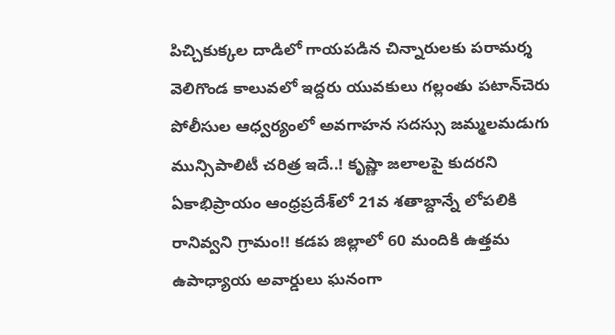పిచ్చికుక్కల దాడిలో గాయపడిన చిన్నారులకు పరామర్శ వెలిగొండ కాలువలో ఇద్దరు యువకులు గల్లంతు పటాన్‌చెరు పోలీసుల ఆధ్వర్యంలో అవగాహన సదస్సు జమ్మలమడుగు మున్సిపాలిటీ చరిత్ర ఇదే..! కృష్ణా జలాలపై కుదరని ఏకాభిప్రాయం ఆంధ్రప్రదేశ్‌లో 21వ శతాబ్దాన్నే లోపలికి రానివ్వని గ్రామం!! కడప జిల్లాలో 60 మందికి ఉత్తమ ఉపాధ్యాయ అవార్డులు ఘనంగా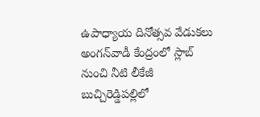ఉపాధ్యాయ దినోత్సవ వేడుకలు అంగన్‌వాడీ కేంద్రంలో స్లాబ్‌ నుంచి నీటి లీకేజీ బుచ్చిరెడ్డిపల్లిలో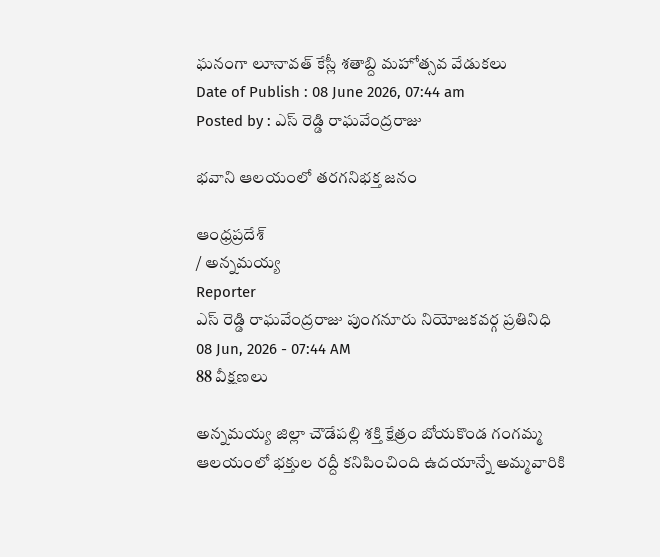ఘనంగా లూనావత్ కేస్లీ శతాబ్ది మహోత్సవ వేడుకలు
Date of Publish : 08 June 2026, 07:44 am
Posted by : ఎస్ రెడ్డి రాఘవేంద్రరాజు

భవాని ఆలయంలో తరగనిభక్త జనం

ఆంధ్రప్రదేశ్
/ అన్నమయ్య
Reporter
ఎస్ రెడ్డి రాఘవేంద్రరాజు పుంగనూరు నియోజకవర్గ ప్రతినిధి
08 Jun, 2026 - 07:44 AM
88 వీక్షణలు

అన్నమయ్య జిల్లా చౌడేపల్లి శక్తి క్షేత్రం బోయకొండ గంగమ్మ ఆలయంలో భక్తుల రద్దీ కనిపించింది ఉదయాన్నే అమ్మవారికి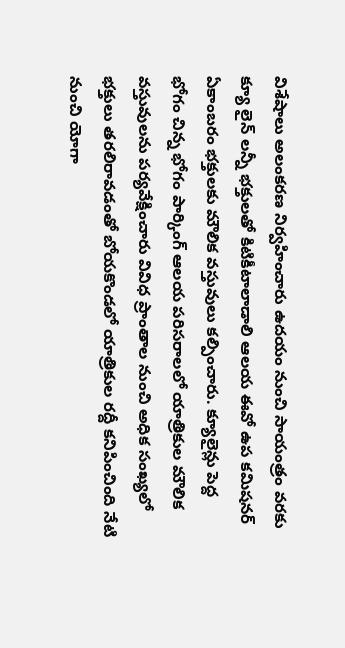విశేషాలు అలంకరణ నిర్వహించారు ఉదయం నుంచి సాయంత్రం వరకు క్యూ లైన్ లన్నీ భక్తులతో కిటికీటాలాడాలి ఆలయ ఈవో ఉప కమిషనర్ ఏకాంబరం భక్తులకు మౌలిక వస్తువులు కల్పించారు. క్యూలైన్లు పెద్ద భోగం చిన్న భోగం పార్కింగ్ ఆలయ పరిసరాలలో యాత్రికుల మౌలిక వస్తువులను పర్యవేక్షించారు వివిధ ప్రాంతాల నుంచి అధిక సంఖ్యలో భక్తులు తరలిరావడంతో బోయకొండలో యాత్రికుల రద్దీ కనిపించింది నేటి నుంచి యోగా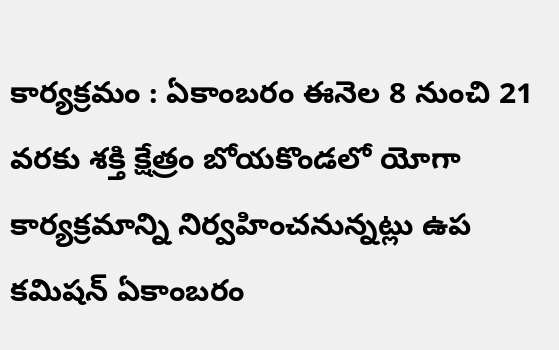కార్యక్రమం : ఏకాంబరం ఈనెల 8 నుంచి 21 వరకు శక్తి క్షేత్రం బోయకొండలో యోగా కార్యక్రమాన్ని నిర్వహించనున్నట్లు ఉప కమిషన్ ఏకాంబరం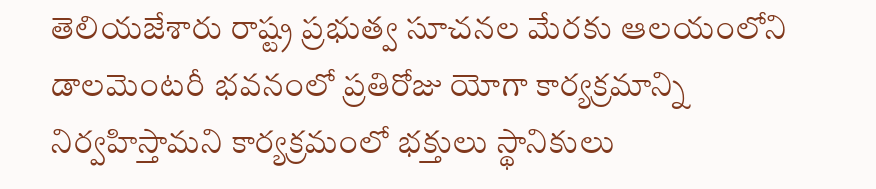తెలియజేశారు రాష్ట్ర ప్రభుత్వ సూచనల మేరకు ఆలయంలోని డాలమెంటరీ భవనంలో ప్రతిరోజు యోగా కార్యక్రమాన్ని నిర్వహిస్తామని కార్యక్రమంలో భక్తులు స్థానికులు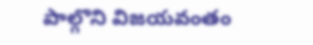పాల్గొని విజయవంతం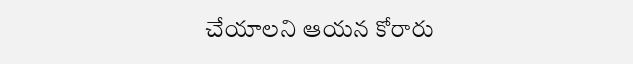చేయాలని ఆయన కోరారు